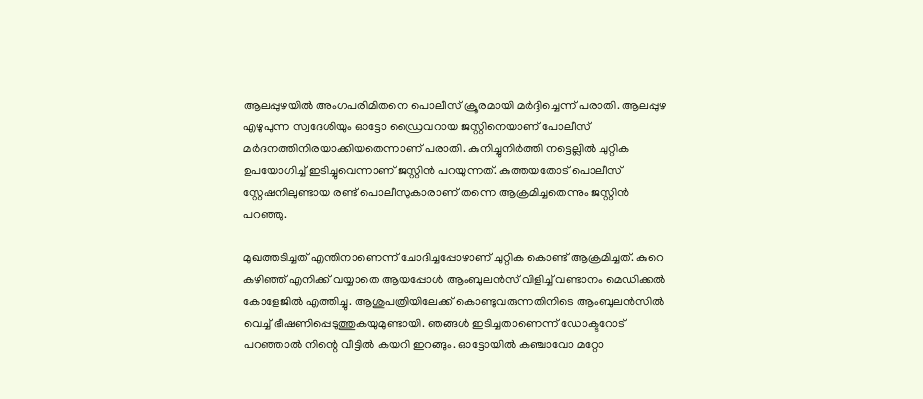ആലപ്പുഴയില്‍ അംഗപരിമിതനെ പൊലീസ് ക്രൂരമായി മര്‍ദ്ദിച്ചെന്ന് പരാതി. ആലപ്പുഴ എഴുപുന്ന സ്വദേശിയും ഓട്ടോ ഡ്രൈവറായ ജസ്റ്റിനെയാണ് പോലീസ് മര്‍ദനത്തിനിരയാക്കിയതെന്നാണ് പരാതി. കുനിച്ചുനിര്‍ത്തി നട്ടെല്ലില്‍ ചുറ്റിക ഉപയോഗിച്ച് ഇടിച്ചുവെന്നാണ് ജസ്റ്റിന്‍ പറയുന്നത്. കുത്തയതോട് പൊലീസ് സ്റ്റേഷനിലുണ്ടായ രണ്ട് പൊലീസുകാരാണ് തന്നെ ആക്രമിച്ചതെന്നും ജസ്റ്റിന്‍ പറഞ്ഞു.

മുഖത്തടിച്ചത് എന്തിനാണെന്ന് ചോദിച്ചപ്പോഴാണ് ചുറ്റിക കൊണ്ട് ആക്രമിച്ചത്. കുറെ കഴിഞ്ഞ് എനിക്ക് വയ്യാതെ ആയപ്പോള്‍ ആംബുലന്‍സ് വിളിച്ച് വണ്ടാനം മെഡിക്കല്‍ കോളേജില്‍ എത്തിച്ചു. ആശുപത്രിയിലേക്ക് കൊണ്ടുവരുന്നതിനിടെ ആംബുലന്‍സില്‍ വെച്ച് ഭീഷണിപ്പെടുത്തുകയുമുണ്ടായി. ഞങ്ങള്‍ ഇടിച്ചതാണെന്ന് ഡോക്ടറോട് പറഞ്ഞാല്‍ നിന്റെ വീട്ടില്‍ കയറി ഇറങ്ങും. ഓട്ടോയില്‍ കഞ്ചാവോ മറ്റോ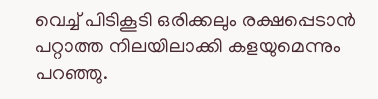വെച്ച് പിടികൂടി ഒരിക്കലും രക്ഷപ്പെടാന്‍ പറ്റാത്ത നിലയിലാക്കി കളയുമെന്നും പറഞ്ഞു.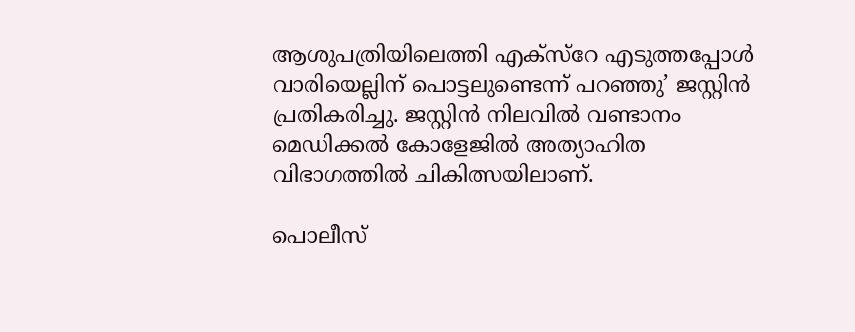ആശുപത്രിയിലെത്തി എക്സ്റേ എടുത്തപ്പോള്‍ വാരിയെല്ലിന് പൊട്ടലുണ്ടെന്ന് പറഞ്ഞു’ ജസ്റ്റിന്‍ പ്രതികരിച്ചു. ജസ്റ്റിന്‍ നിലവില്‍ വണ്ടാനം മെഡിക്കല്‍ കോളേജില്‍ അത്യാഹിത വിഭാഗത്തില്‍ ചികിത്സയിലാണ്.

പൊലീസ്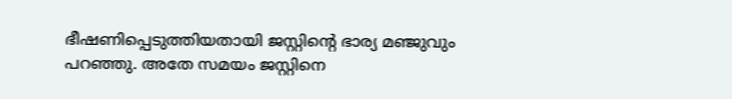ഭീഷണിപ്പെടുത്തിയതായി ജസ്റ്റിന്റെ ഭാര്യ മഞ്ജുവും പറഞ്ഞു. അതേ സമയം ജസ്റ്റിനെ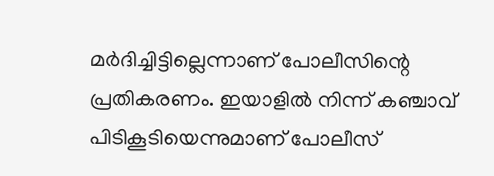മര്‍ദിച്ചിട്ടില്ലെന്നാണ് പോലീസിന്റെ പ്രതികരണം. ഇയാളില്‍ നിന്ന് കഞ്ചാവ് പിടികൂടിയെന്നുമാണ് പോലീസ്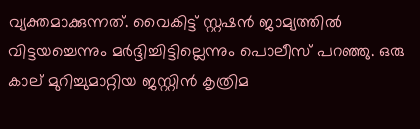വ്യക്തമാക്കുന്നത്. വൈകിട്ട് സ്റ്റഷന്‍ ജാമ്യത്തില്‍ വിട്ടയച്ചെന്നും മര്‍ദ്ദിച്ചിട്ടില്ലെന്നും പൊലീസ് പറഞ്ഞു. ഒരു കാല് മുറിച്ചുമാറ്റിയ ജസ്റ്റിന്‍ കൃത്രിമ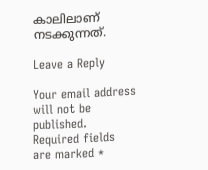കാലിലാണ് നടക്കുന്നത്.

Leave a Reply

Your email address will not be published. Required fields are marked *